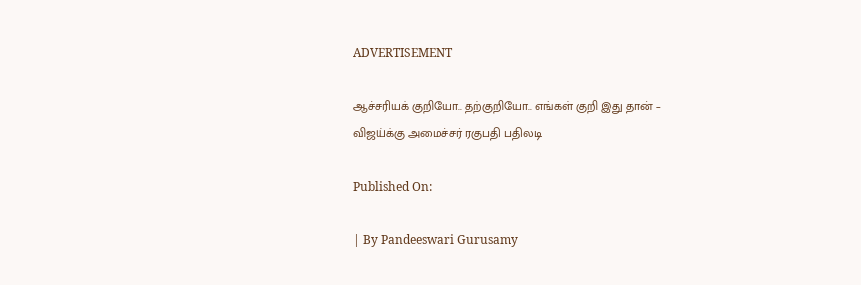ADVERTISEMENT

ஆச்சரியக் குறியோ.. தற்குறியோ.. எங்கள் குறி இது தான் – விஜய்க்கு அமைச்சர் ரகுபதி பதிலடி

Published On:

| By Pandeeswari Gurusamy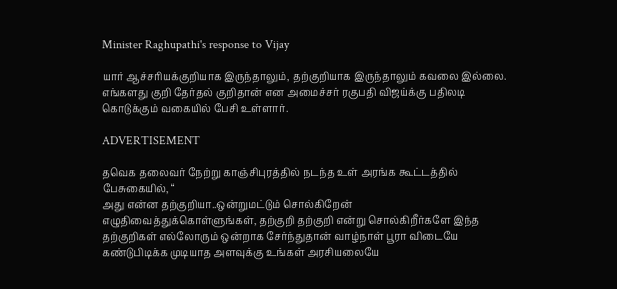Minister Raghupathi's response to Vijay

யார் ஆச்சரியக்குறியாக இருந்தாலும், தற்குறியாக இருந்தாலும் கவலை இல்லை. எங்களது குறி தேர்தல் குறிதான் என அமைச்சர் ரகுபதி விஜய்க்கு பதிலடி கொடுக்கும் வகையில் பேசி உள்ளார்.

ADVERTISEMENT

தவெக தலைவர் நேற்று காஞ்சிபுரத்தில் நடந்த உள் அரங்க கூட்டத்தில் பேசுகையில், “
அது என்ன தற்குறியா..ஒன்றுமட்டும் சொல்கிறேன் எழுதிவைத்துக்கொள்ளுங்கள், தற்குறி தற்குறி என்று சொல்கிறீர்களே இந்த தற்குறிகள் எல்லோரும் ஒன்றாக சேர்ந்துதான் வாழ்நாள் பூரா விடையே கண்டுபிடிக்க முடியாத அளவுக்கு உங்கள் அரசியலையே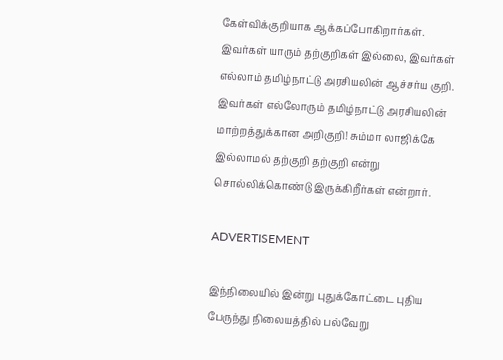கேள்விக்குறியாக ஆக்கப்போகிறார்கள். இவர்கள் யாரும் தற்குறிகள் இல்லை, இவர்கள் எல்லாம் தமிழ்நாட்டு அரசியலின் ஆச்சர்ய குறி. இவர்கள் எல்லோரும் தமிழ்நாட்டு அரசியலின் மாற்றத்துக்கான அறிகுறி! சும்மா லாஜிக்கே இல்லாமல் தற்குறி தற்குறி என்று சொல்லிக்கொண்டு இருக்கிறீர்கள் என்றார்.

ADVERTISEMENT

இந்நிலையில் இன்று புதுக்கோட்டை புதிய பேருந்து நிலையத்தில் பல்வேறு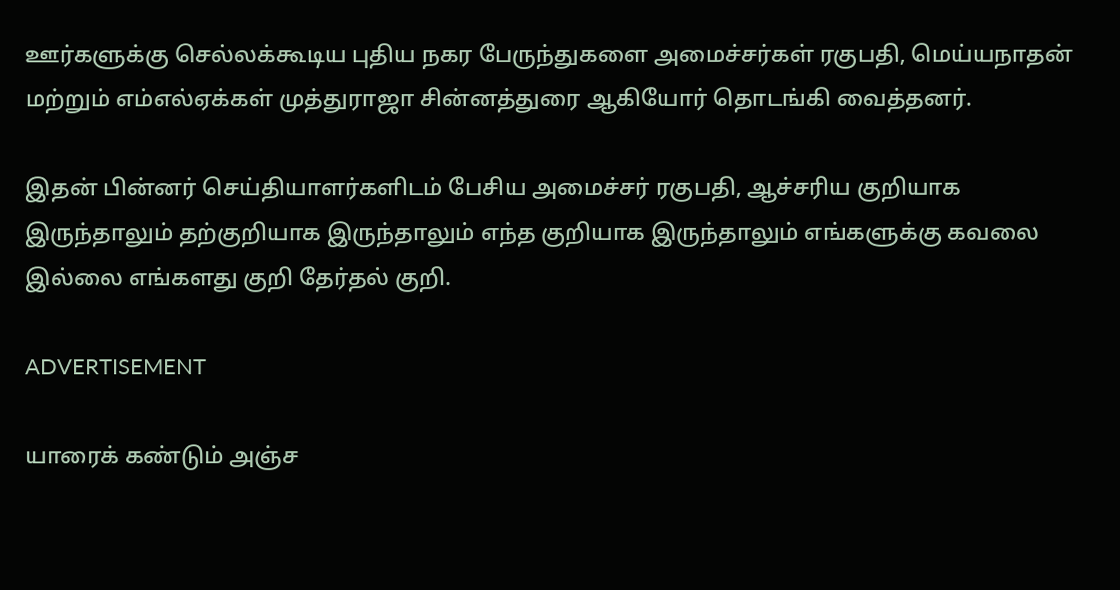ஊர்களுக்கு செல்லக்கூடிய புதிய நகர பேருந்துகளை அமைச்சர்கள் ரகுபதி, மெய்யநாதன் மற்றும் எம்எல்ஏக்கள் முத்துராஜா சின்னத்துரை ஆகியோர் தொடங்கி வைத்தனர்.

இதன் பின்னர் செய்தியாளர்களிடம் பேசிய அமைச்சர் ரகுபதி, ஆச்சரிய குறியாக இருந்தாலும் தற்குறியாக இருந்தாலும் எந்த குறியாக இருந்தாலும் எங்களுக்கு கவலை இல்லை எங்களது குறி தேர்தல் குறி.

ADVERTISEMENT

யாரைக் கண்டும் அஞ்ச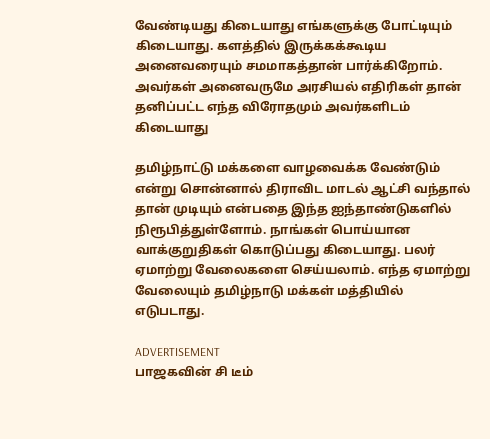வேண்டியது கிடையாது எங்களுக்கு போட்டியும் கிடையாது. களத்தில் இருக்கக்கூடிய அனைவரையும் சமமாகத்தான் பார்க்கிறோம். அவர்கள் அனைவருமே அரசியல் எதிரிகள் தான் தனிப்பட்ட எந்த விரோதமும் அவர்களிடம் கிடையாது

தமிழ்நாட்டு மக்களை வாழவைக்க வேண்டும் என்று சொன்னால் திராவிட மாடல் ஆட்சி வந்தால் தான் முடியும் என்பதை இந்த ஐந்தாண்டுகளில் நிரூபித்துள்ளோம். நாங்கள் பொய்யான வாக்குறுதிகள் கொடுப்பது கிடையாது. பலர் ஏமாற்று வேலைகளை செய்யலாம். எந்த ஏமாற்று வேலையும் தமிழ்நாடு மக்கள் மத்தியில் எடுபடாது.

ADVERTISEMENT
பாஜகவின் சி டீம்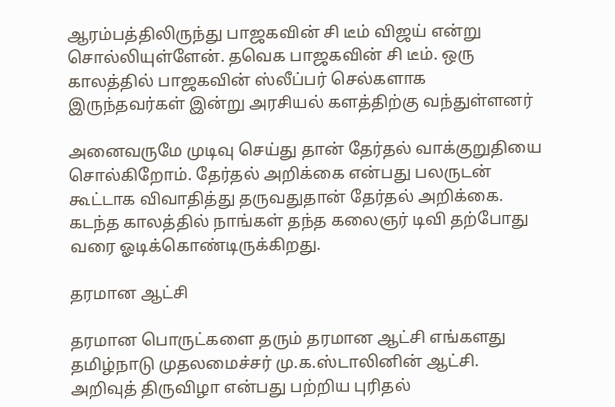ஆரம்பத்திலிருந்து பாஜகவின் சி டீம் விஜய் என்று சொல்லியுள்ளேன். தவெக பாஜகவின் சி டீம். ஒரு காலத்தில் பாஜகவின் ஸ்லீப்பர் செல்களாக இருந்தவர்கள் இன்று அரசியல் களத்திற்கு வந்துள்ளனர்

அனைவருமே முடிவு செய்து தான் தேர்தல் வாக்குறுதியை சொல்கிறோம். தேர்தல் அறிக்கை என்பது பலருடன் கூட்டாக விவாதித்து தருவதுதான் தேர்தல் அறிக்கை. கடந்த காலத்தில் நாங்கள் தந்த கலைஞர் டிவி தற்போது வரை ஓடிக்கொண்டிருக்கிறது.

தரமான ஆட்சி

தரமான பொருட்களை தரும் தரமான ஆட்சி எங்களது தமிழ்நாடு முதலமைச்சர் மு.க.ஸ்டாலினின் ஆட்சி. அறிவுத் திருவிழா என்பது பற்றிய புரிதல்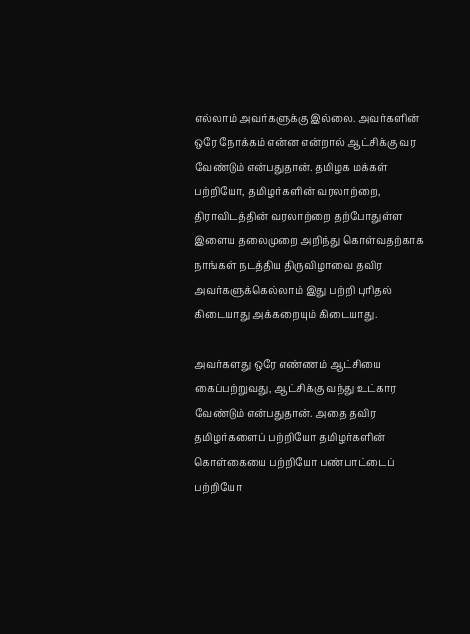எல்லாம் அவர்களுக்கு இல்லை. அவர்களின் ஒரே நோக்கம் என்ன என்றால் ஆட்சிக்கு வர வேண்டும் என்பதுதான். தமிழக மக்கள் பற்றியோ, தமிழர்களின் வரலாற்றை, திராவிடத்தின் வரலாற்றை தற்போதுள்ள இளைய தலைமுறை அறிந்து கொள்வதற்காக நாங்கள் நடத்திய திருவிழாவை தவிர அவர்களுக்கெல்லாம் இது பற்றி புரிதல் கிடையாது அக்கறையும் கிடையாது.

அவர்களது ஒரே எண்ணம் ஆட்சியை கைப்பற்றுவது, ஆட்சிக்கு வந்து உட்கார வேண்டும் என்பதுதான். அதை தவிர தமிழர்களைப் பற்றியோ தமிழர்களின் கொள்கையை பற்றியோ பண்பாட்டைப் பற்றியோ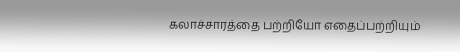கலாச்சாரத்தை பற்றியோ எதைப்பற்றியும்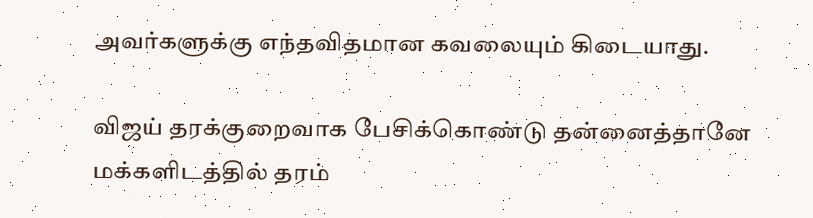அவர்களுக்கு எந்தவிதமான கவலையும் கிடையாது.

விஜய் தரக்குறைவாக பேசிக்கொண்டு தன்னைத்தானே மக்களிடத்தில் தரம்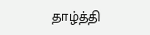தாழ்த்தி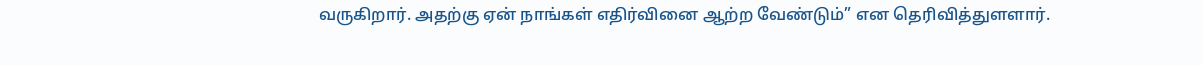வருகிறார். அதற்கு ஏன் நாங்கள் எதிர்வினை ஆற்ற வேண்டும்” என தெரிவித்துளளார்.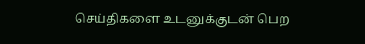செய்திகளை உடனுக்குடன் பெற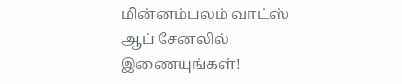மின்னம்பலம் வாட்ஸ் ஆப் சேனலில் இணையுங்கள்!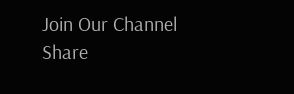Join Our Channel
Share